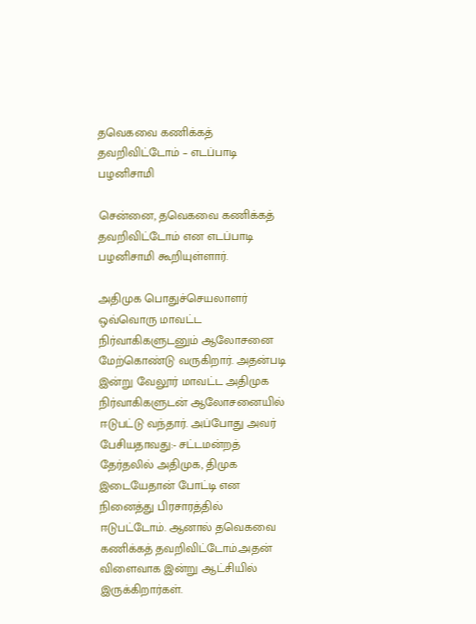தவெகவை கணிக்கத் தவறிவிட்டோம் – எடப்பாடி பழனிசாமி

சென்னை, தவெகவை கணிக்கத் தவறிவிட்டோம் என எடப்பாடி பழனிசாமி கூறியுள்ளார்.

அதிமுக பொதுச்செயலாளர் ஒவ்வொரு மாவட்ட நிர்வாகிகளுடனும் ஆலோசனை மேற்கொண்டு வருகிறார். அதன்படி இன்று வேலூர் மாவட்ட அதிமுக நிர்வாகிகளுடன் ஆலோசனையில் ஈடுபட்டு வந்தார். அப்போது அவர் பேசியதாவது:- சட்டமன்றத் தேர்தலில் அதிமுக, திமுக இடையேதான் போட்டி என நினைத்து பிரசாரத்தில் ஈடுபட்டோம். ஆனால் தவெகவை கணிக்கத் தவறிவிட்டோம்.அதன் விளைவாக இன்று ஆட்சியில் இருக்கிறார்கள்.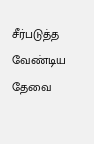சீர்படுத்த வேண்டிய தேவை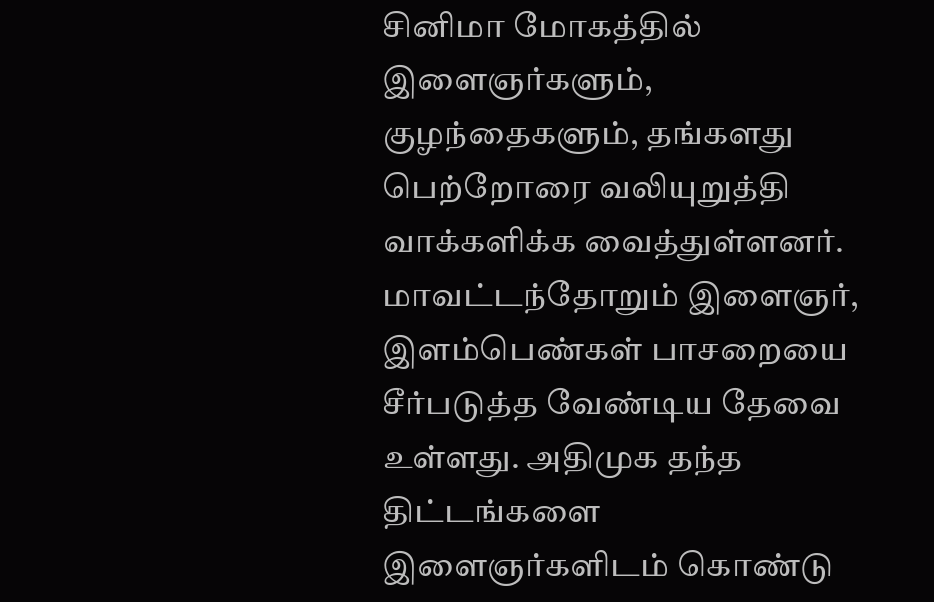சினிமா மோகத்தில் இளைஞர்களும், குழந்தைகளும், தங்களது பெற்றோரை வலியுறுத்தி வாக்களிக்க வைத்துள்ளனர். மாவட்டந்தோறும் இளைஞர், இளம்பெண்கள் பாசறையை சீர்படுத்த வேண்டிய தேவை உள்ளது. அதிமுக தந்த திட்டங்களை இளைஞர்களிடம் கொண்டு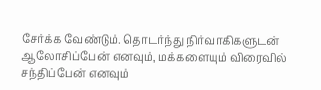சேர்க்க வேண்டும். தொடர்ந்து நிர்வாகிகளுடன் ஆலோசிப்பேன் எனவும், மக்களையும் விரைவில் சந்திப்பேன் எனவும்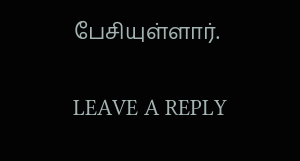பேசியுள்ளார்.

LEAVE A REPLY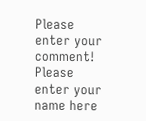Please enter your comment!
Please enter your name here